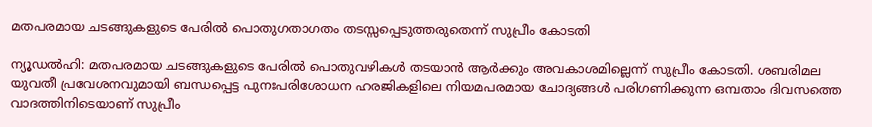മതപരമായ ചടങ്ങുകളുടെ പേരിൽ പൊതുഗതാഗതം തടസ്സപ്പെടുത്തരുതെന്ന് സുപ്രീം കോടതി

ന്യൂഡൽഹി: മതപരമായ ചടങ്ങുകളുടെ പേരിൽ പൊതുവഴികൾ തടയാൻ ആർക്കും അവകാശമില്ലെന്ന് സുപ്രീം കോടതി. ശബരിമല യുവതീ പ്രവേശനവുമായി ബന്ധപ്പെട്ട പുനഃപരിശോധന ഹരജികളിലെ നിയമപരമായ ചോദ്യങ്ങൾ പരിഗണിക്കുന്ന ഒമ്പതാം ദിവസത്തെ വാദത്തിനിടെയാണ് സുപ്രീം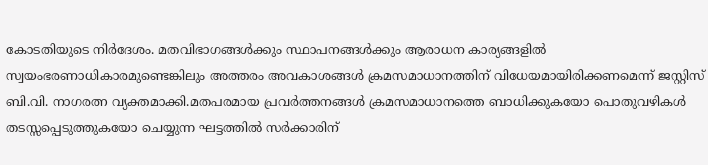കോടതിയുടെ നിർദേശം. മതവിഭാഗങ്ങൾക്കും സ്ഥാപനങ്ങൾക്കും ആരാധന കാര്യങ്ങളിൽ സ്വയംഭരണാധികാരമുണ്ടെങ്കിലും അത്തരം അവകാശങ്ങൾ ക്രമസമാധാനത്തിന് വിധേയമായിരിക്കണമെന്ന് ജസ്റ്റിസ് ബി.വി. നാഗരത്ന വ്യക്തമാക്കി.മതപരമായ പ്രവർത്തനങ്ങൾ ക്രമസമാധാനത്തെ ബാധിക്കുകയോ പൊതുവഴികൾ തടസ്സപ്പെടുത്തുകയോ ചെയ്യുന്ന ഘട്ടത്തിൽ സർക്കാരിന്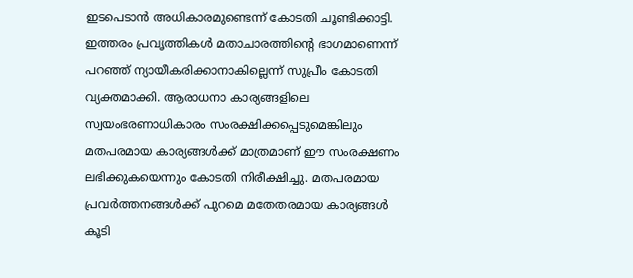ഇടപെടാൻ അധികാരമുണ്ടെന്ന് കോടതി ചൂണ്ടിക്കാട്ടി. ഇത്തരം പ്രവൃത്തികൾ മതാചാരത്തിന്റെ ഭാഗമാണെന്ന് പറഞ്ഞ് ന്യായീകരിക്കാനാകില്ലെന്ന് സുപ്രീം കോടതി വ്യക്തമാക്കി. ആരാധനാ കാര്യങ്ങളിലെ സ്വയംഭരണാധികാരം സംരക്ഷിക്കപ്പെടുമെങ്കിലും മതപരമായ കാര്യങ്ങൾക്ക് മാത്രമാണ് ഈ സംരക്ഷണം ലഭിക്കുകയെന്നും കോടതി നിരീക്ഷിച്ചു. മതപരമായ പ്രവർത്തനങ്ങൾക്ക് പുറമെ മതേതരമായ കാര്യങ്ങൾ കൂടി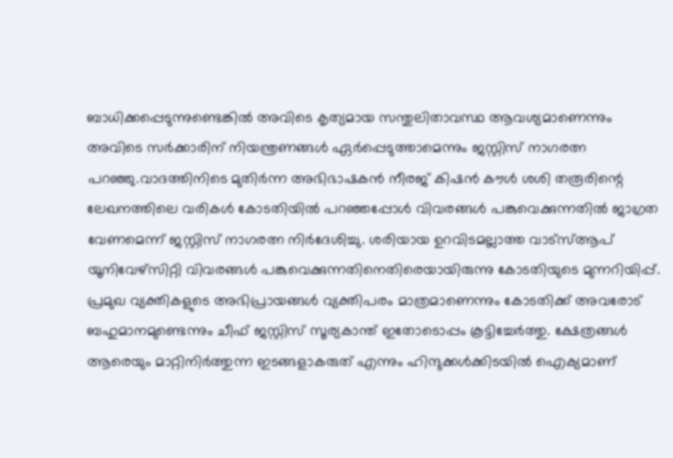ബാധിക്കപ്പെടുന്നുണ്ടെങ്കിൽ അവിടെ കൃത്യമായ സന്തുലിതാവസ്ഥ ആവശ്യമാണെന്നും അവിടെ സർക്കാരിന് നിയന്ത്രണങ്ങൾ ഏർപ്പെടുത്താമെന്നും ജസ്റ്റിസ് നാഗരത്ന പറഞ്ഞു.വാദത്തിനിടെ മുതിർന്ന അഭിഭാഷകൻ നീരജ് കിഷൻ കൗൾ ശശി തരൂരിന്റെ ലേഖനത്തിലെ വരികൾ കോടതിയിൽ പറഞ്ഞപ്പോൾ വിവരങ്ങൾ പങ്കുവെക്കുന്നതിൽ ജാഗ്രത വേണമെന്ന് ജസ്റ്റിസ് നാഗരത്ന നിർദേശിച്ചു. ശരിയായ ഉറവിടമല്ലാത്ത വാട്സ്ആപ് യൂനിവേഴ്സിറ്റി വിവരങ്ങൾ പങ്കുവെക്കുന്നതിനെതിരെയായിരുന്നു കോടതിയുടെ മുന്നറിയിപ്പ്. പ്രമുഖ വ്യക്തികളുടെ അഭിപ്രായങ്ങൾ വ്യക്തിപരം മാത്രമാണെന്നും കോടതിക്ക് അവരോട് ബഹുമാനമുണ്ടെന്നും ചീഫ് ജസ്റ്റിസ് സൂര്യകാന്ത് ഇതോടൊപ്പം കൂട്ടിച്ചേർത്തു. ക്ഷേത്രങ്ങൾ ആരെയും മാറ്റിനിർത്തുന്ന ഇടങ്ങളാകരുത് എന്നും ഹിന്ദുക്കൾക്കിടയിൽ ഐക്യമാണ്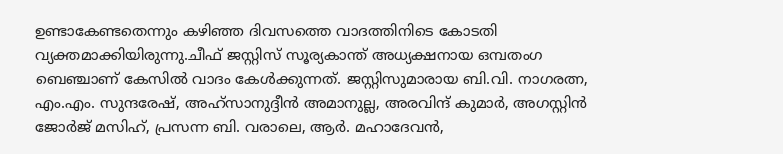ഉണ്ടാകേണ്ടതെന്നും കഴിഞ്ഞ ദിവസത്തെ വാദത്തിനിടെ കോടതി വ്യക്തമാക്കിയിരുന്നു.ചീഫ് ജസ്റ്റിസ് സൂര്യകാന്ത് അധ്യക്ഷനായ ഒമ്പതംഗ ബെഞ്ചാണ് കേസിൽ വാദം കേൾക്കുന്നത്. ജസ്റ്റിസുമാരായ ബി.വി. നാഗരത്ന, എം.എം. സുന്ദരേഷ്, അഹ്സാനുദ്ദീൻ അമാനുല്ല, അരവിന്ദ് കുമാർ, അഗസ്റ്റിൻ ജോർജ് മസിഹ്, പ്രസന്ന ബി. വരാലെ, ആർ. മഹാദേവൻ,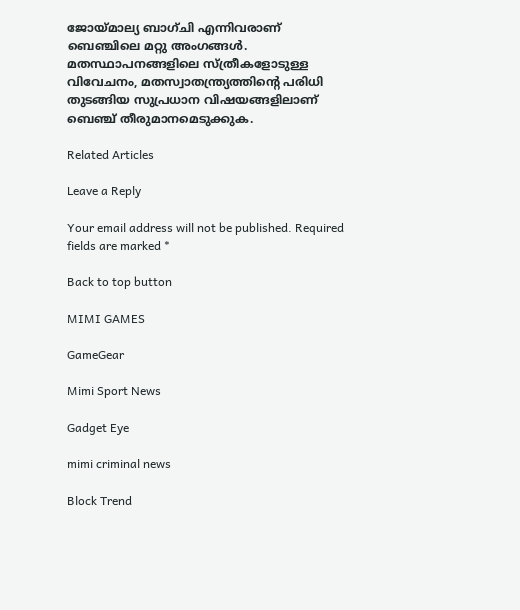ജോയ്മാല്യ ബാഗ്ചി എന്നിവരാണ് ബെഞ്ചിലെ മറ്റു അംഗങ്ങൾ. മതസ്ഥാപനങ്ങളിലെ സ്ത്രീകളോടുള്ള വിവേചനം, മതസ്വാതന്ത്ര്യത്തിന്റെ പരിധി തുടങ്ങിയ സുപ്രധാന വിഷയങ്ങളിലാണ് ബെഞ്ച് തീരുമാനമെടുക്കുക.

Related Articles

Leave a Reply

Your email address will not be published. Required fields are marked *

Back to top button

MIMI GAMES

GameGear

Mimi Sport News

Gadget Eye

mimi criminal news

Block Trend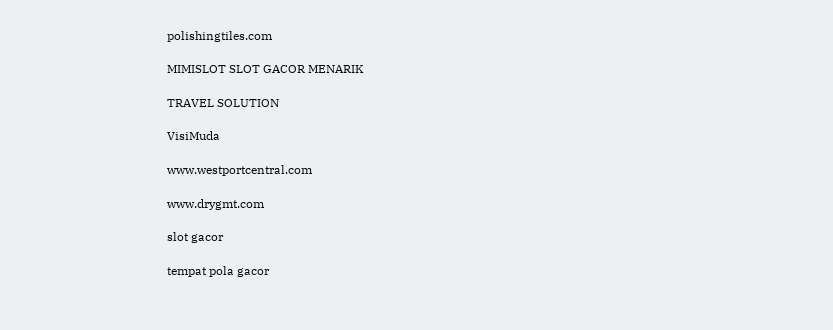polishingtiles.com

MIMISLOT SLOT GACOR MENARIK

TRAVEL SOLUTION

VisiMuda

www.westportcentral.com

www.drygmt.com

slot gacor

tempat pola gacor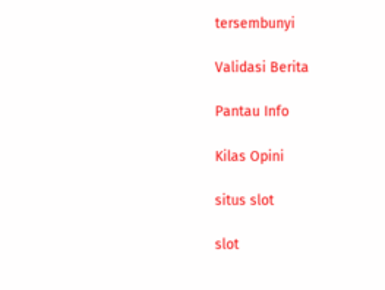tersembunyi

Validasi Berita

Pantau Info

Kilas Opini

situs slot

slot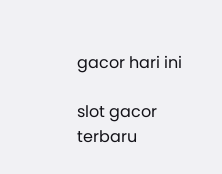gacor hari ini

slot gacor terbaru